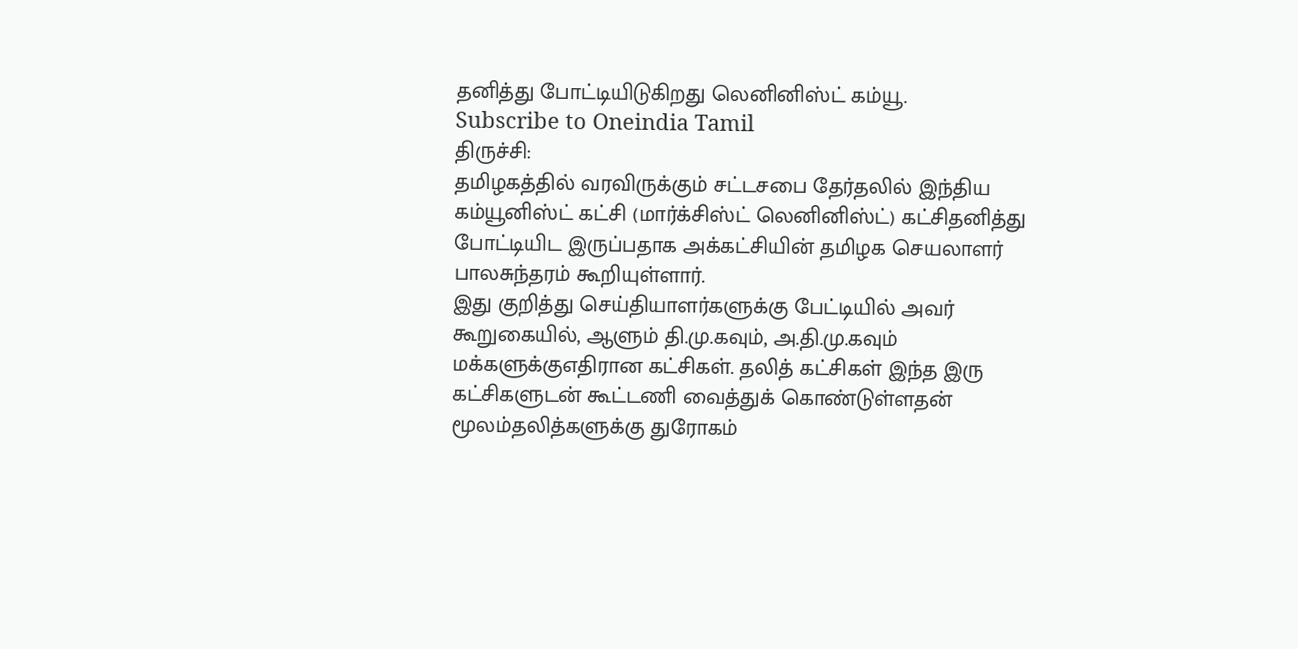தனித்து போட்டியிடுகிறது லெனினிஸ்ட் கம்யூ.
Subscribe to Oneindia Tamil
திருச்சி:
தமிழகத்தில் வரவிருக்கும் சட்டசபை தேர்தலில் இந்திய கம்யூனிஸ்ட் கட்சி (மார்க்சிஸ்ட் லெனினிஸ்ட்) கட்சிதனித்து போட்டியிட இருப்பதாக அக்கட்சியின் தமிழக செயலாளர் பாலசுந்தரம் கூறியுள்ளார்.
இது குறித்து செய்தியாளர்களுக்கு பேட்டியில் அவர் கூறுகையில், ஆளும் தி.மு.கவும், அ.தி.மு.கவும் மக்களுக்குஎதிரான கட்சிகள். தலித் கட்சிகள் இந்த இரு கட்சிகளுடன் கூட்டணி வைத்துக் கொண்டுள்ளதன் மூலம்தலித்களுக்கு துரோகம்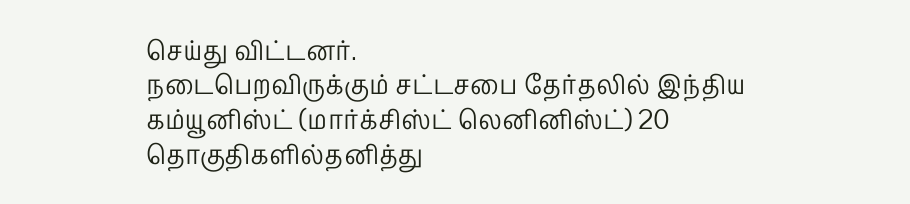செய்து விட்டனர்.
நடைபெறவிருக்கும் சட்டசபை தேர்தலில் இந்திய கம்யூனிஸ்ட் (மார்க்சிஸ்ட் லெனினிஸ்ட்) 20 தொகுதிகளில்தனித்து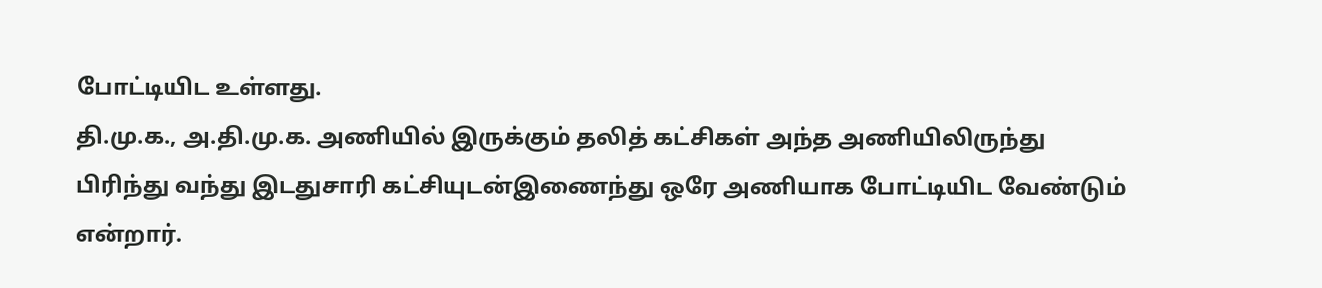போட்டியிட உள்ளது.
தி.மு.க., அ.தி.மு.க. அணியில் இருக்கும் தலித் கட்சிகள் அந்த அணியிலிருந்து பிரிந்து வந்து இடதுசாரி கட்சியுடன்இணைந்து ஒரே அணியாக போட்டியிட வேண்டும் என்றார்.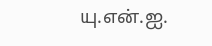யு.என்.ஐ.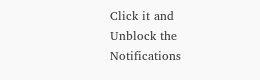Click it and Unblock the Notifications